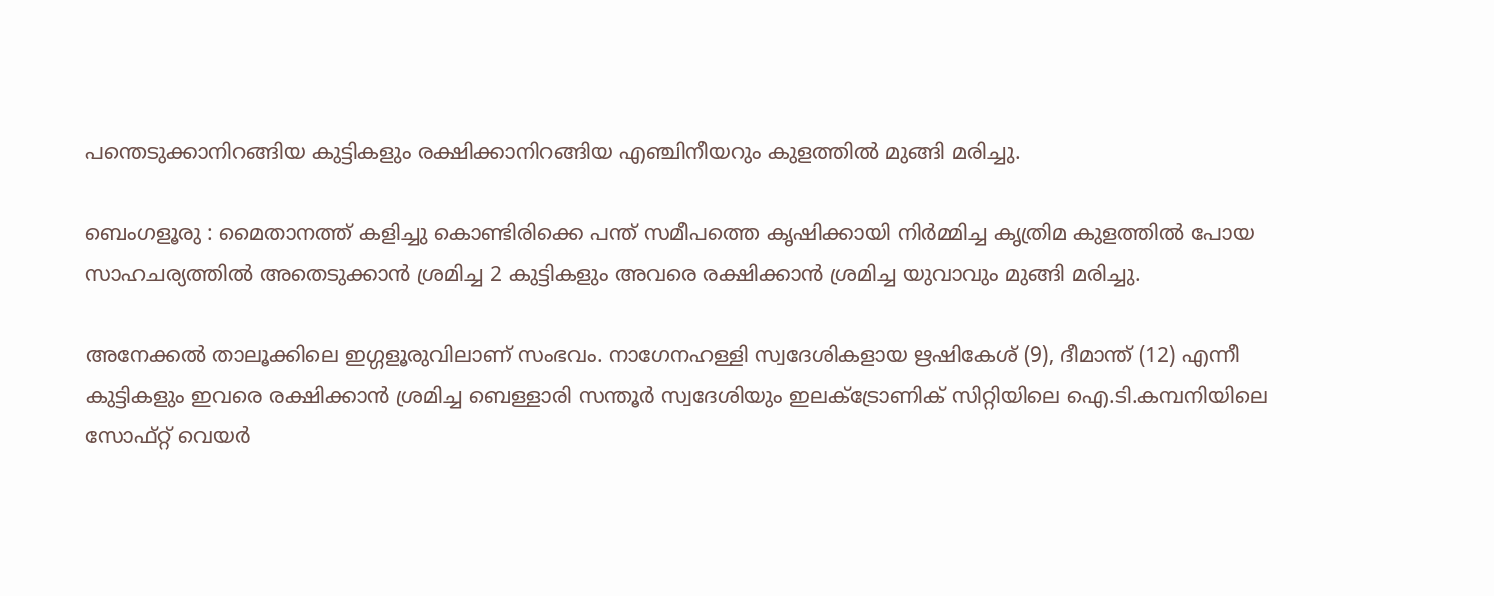പന്തെടുക്കാനിറങ്ങിയ കുട്ടികളും രക്ഷിക്കാനിറങ്ങിയ എഞ്ചിനീയറും കുളത്തിൽ മുങ്ങി മരിച്ചു.

ബെംഗളൂരു : മൈതാനത്ത് കളിച്ചു കൊണ്ടിരിക്കെ പന്ത് സമീപത്തെ കൃഷിക്കായി നിർമ്മിച്ച കൃത്രിമ കുളത്തിൽ പോയ സാഹചര്യത്തിൽ അതെടുക്കാൻ ശ്രമിച്ച 2 കുട്ടികളും അവരെ രക്ഷിക്കാൻ ശ്രമിച്ച യുവാവും മുങ്ങി മരിച്ചു.

അനേക്കൽ താലൂക്കിലെ ഇഗ്ഗളൂരുവിലാണ് സംഭവം. നാഗേനഹള്ളി സ്വദേശികളായ ഋഷികേശ് (9), ദീമാന്ത് (12) എന്നീ കുട്ടികളും ഇവരെ രക്ഷിക്കാൻ ശ്രമിച്ച ബെള്ളാരി സന്തൂർ സ്വദേശിയും ഇലക്ട്രോണിക് സിറ്റിയിലെ ഐ.ടി.കമ്പനിയിലെ സോഫ്റ്റ് വെയർ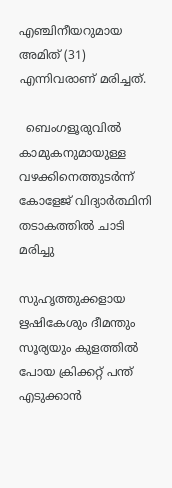എഞ്ചിനീയറുമായ അമിത് (31) എന്നിവരാണ് മരിച്ചത്.

  ബെംഗളൂരുവിൽ കാമുകനുമായുള്ള വഴക്കിനെത്തുടർന്ന് കോളേജ് വിദ്യാർത്ഥിനി തടാകത്തിൽ ചാടി മരിച്ചു

സുഹൃത്തുക്കളായ ഋഷികേശും ദീമന്തും സൂര്യയും കുളത്തിൽ പോയ ക്രിക്കറ്റ് പന്ത് എടുക്കാൻ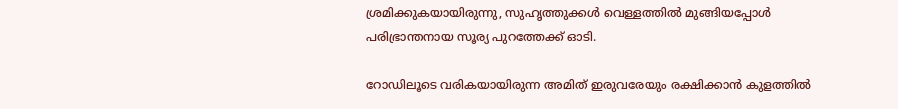ശ്രമിക്കുകയായിരുന്നു, സുഹൃത്തുക്കൾ വെള്ളത്തിൽ മുങ്ങിയപ്പോൾ പരിഭ്രാന്തനായ സൂര്യ പുറത്തേക്ക് ഓടി.

റോഡിലൂടെ വരികയായിരുന്ന അമിത് ഇരുവരേയും രക്ഷിക്കാൻ കുളത്തിൽ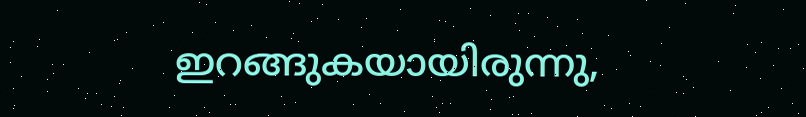ഇറങ്ങുകയായിരുന്നു,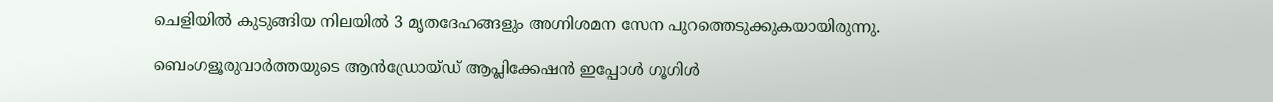ചെളിയിൽ കുടുങ്ങിയ നിലയിൽ 3 മൃതദേഹങ്ങളും അഗ്നിശമന സേന പുറത്തെടുക്കുകയായിരുന്നു.

ബെംഗളൂരുവാർത്തയുടെ ആൻഡ്രോയ്ഡ് ആപ്ലിക്കേഷൻ ഇപ്പോൾ ഗൂഗിൾ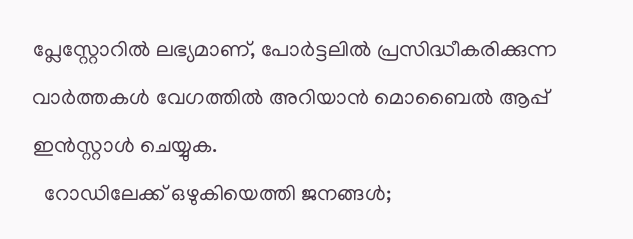പ്ലേസ്റ്റോറിൽ ലഭ്യമാണ്, പോർട്ടലിൽ പ്രസിദ്ധീകരിക്കുന്ന വാർത്തകൾ വേഗത്തിൽ അറിയാൻ മൊബൈൽ ആപ്പ് ഇൻസ്റ്റാൾ ചെയ്യുക.
  റോഡിലേക്ക് ഒഴുകിയെത്തി ജനങ്ങൾ;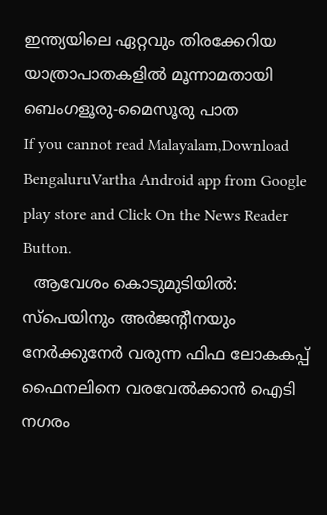ഇന്ത്യയിലെ ഏറ്റവും തിരക്കേറിയ യാത്രാപാതകളിൽ മൂന്നാമതായി ബെംഗളൂരു-മൈസൂരു പാത
If you cannot read Malayalam,Download BengaluruVartha Android app from Google play store and Click On the News Reader Button.
  ആവേശം കൊടുമുടിയിൽ: സ്പെയിനും അർജന്റീനയും നേർക്കുനേർ വരുന്ന ഫിഫ ലോകകപ്പ് ഫൈനലിനെ വരവേൽക്കാൻ ഐടി നഗരം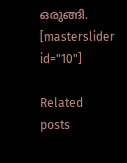ഒരുങ്ങി.
[masterslider id="10"]

Related posts